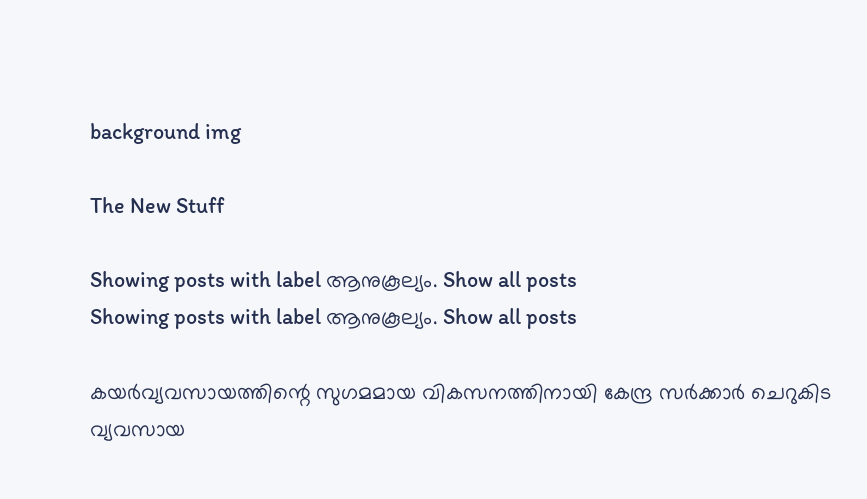background img

The New Stuff

Showing posts with label ആനുകൂല്യം. Show all posts
Showing posts with label ആനുകൂല്യം. Show all posts

കയര്‍വ്യവസായത്തിന്റെ സുഗമമായ വികസനത്തിനായി കേന്ദ്ര സര്‍ക്കാര്‍ ചെറുകിട വ്യവസായ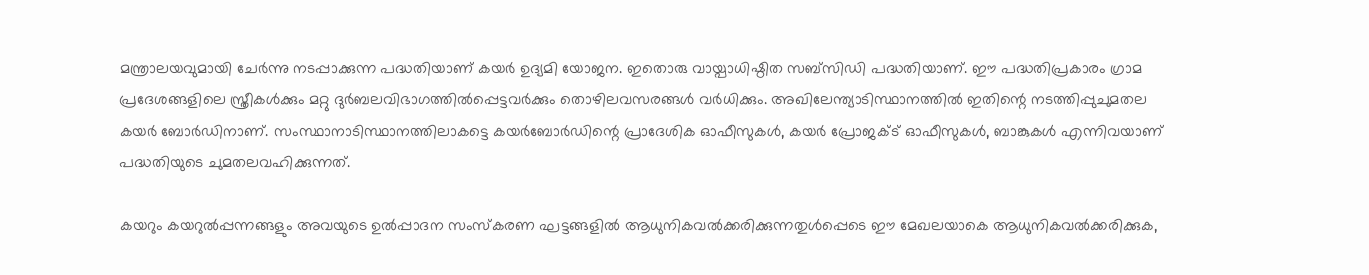മന്ത്രാലയവുമായി ചേര്‍ന്നു നടപ്പാക്കുന്ന പദ്ധതിയാണ് കയര്‍ ഉദ്യമി യോജന. ഇതൊരു വായ്പാധിഷ്ഠിത സബ്സിഡി പദ്ധതിയാണ്. ഈ പദ്ധതിപ്രകാരം ഗ്രാമ പ്രദേശങ്ങളിലെ സ്ത്രീകള്‍ക്കും മറ്റു ദുര്‍ബലവിഭാഗത്തില്‍പ്പെട്ടവര്‍ക്കും തൊഴിലവസരങ്ങള്‍ വര്‍ധിക്കും. അഖിലേന്ത്യാടിസ്ഥാനത്തില്‍ ഇതിന്റെ നടത്തിപ്പുചുമതല കയര്‍ ബോര്‍ഡിനാണ്. സംസ്ഥാനാടിസ്ഥാനത്തിലാകട്ടെ കയര്‍ബോര്‍ഡിന്റെ പ്രാദേശിക ഓഫീസുകള്‍, കയര്‍ പ്രോജക്ട് ഓഫീസുകള്‍, ബാങ്കുകള്‍ എന്നിവയാണ് പദ്ധതിയുടെ ചുമതലവഹിക്കുന്നത്.

കയറും കയറുല്‍പ്പന്നങ്ങളും അവയുടെ ഉല്‍പ്പാദന സംസ്കരണ ഘട്ടങ്ങളില്‍ ആധുനികവല്‍ക്കരിക്കുന്നതുള്‍പ്പെടെ ഈ മേഖലയാകെ ആധുനികവല്‍ക്കരിക്കുക,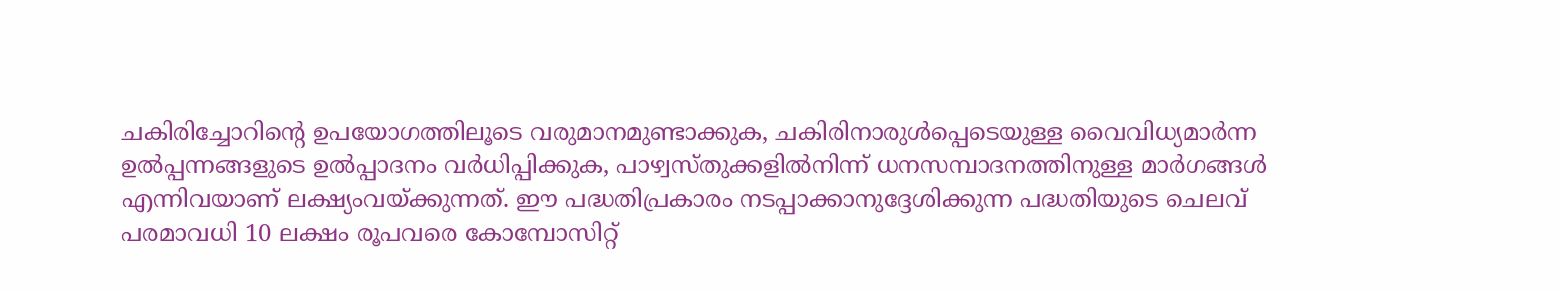ചകിരിച്ചോറിന്റെ ഉപയോഗത്തിലൂടെ വരുമാനമുണ്ടാക്കുക, ചകിരിനാരുള്‍പ്പെടെയുള്ള വൈവിധ്യമാര്‍ന്ന ഉല്‍പ്പന്നങ്ങളുടെ ഉല്‍പ്പാദനം വര്‍ധിപ്പിക്കുക, പാഴ്വസ്തുക്കളില്‍നിന്ന് ധനസമ്പാദനത്തിനുള്ള മാര്‍ഗങ്ങള്‍ എന്നിവയാണ് ലക്ഷ്യംവയ്ക്കുന്നത്. ഈ പദ്ധതിപ്രകാരം നടപ്പാക്കാനുദ്ദേശിക്കുന്ന പദ്ധതിയുടെ ചെലവ് പരമാവധി 10 ലക്ഷം രൂപവരെ കോമ്പോസിറ്റ്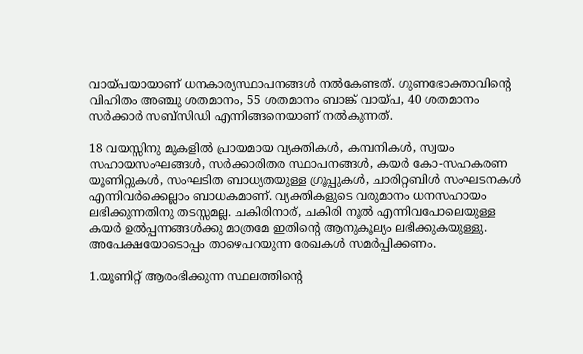വായ്പയായാണ് ധനകാര്യസ്ഥാപനങ്ങള്‍ നല്‍കേണ്ടത്. ഗുണഭോക്താവിന്റെ വിഹിതം അഞ്ചു ശതമാനം, 55 ശതമാനം ബാങ്ക് വായ്പ, 40 ശതമാനം സര്‍ക്കാര്‍ സബ്സിഡി എന്നിങ്ങനെയാണ് നല്‍കുന്നത്.

18 വയസ്സിനു മുകളില്‍ പ്രായമായ വ്യക്തികള്‍, കമ്പനികള്‍, സ്വയം സഹായസംഘങ്ങള്‍, സര്‍ക്കാരിതര സ്ഥാപനങ്ങള്‍, കയര്‍ കോ-സഹകരണ യൂണിറ്റുകള്‍, സംഘടിത ബാധ്യതയുള്ള ഗ്രൂപ്പുകള്‍, ചാരിറ്റബിള്‍ സംഘടനകള്‍ എന്നിവര്‍ക്കെല്ലാം ബാധകമാണ്. വ്യക്തികളുടെ വരുമാനം ധനസഹായം ലഭിക്കുന്നതിനു തടസ്സമല്ല. ചകിരിനാര്, ചകിരി നൂല്‍ എന്നിവപോലെയുള്ള കയര്‍ ഉല്‍പ്പന്നങ്ങള്‍ക്കു മാത്രമേ ഇതിന്റെ ആനുകൂല്യം ലഭിക്കുകയുള്ളു. അപേക്ഷയോടൊപ്പം താഴെപറയുന്ന രേഖകള്‍ സമര്‍പ്പിക്കണം.

1.യൂണിറ്റ് ആരംഭിക്കുന്ന സ്ഥലത്തിന്റെ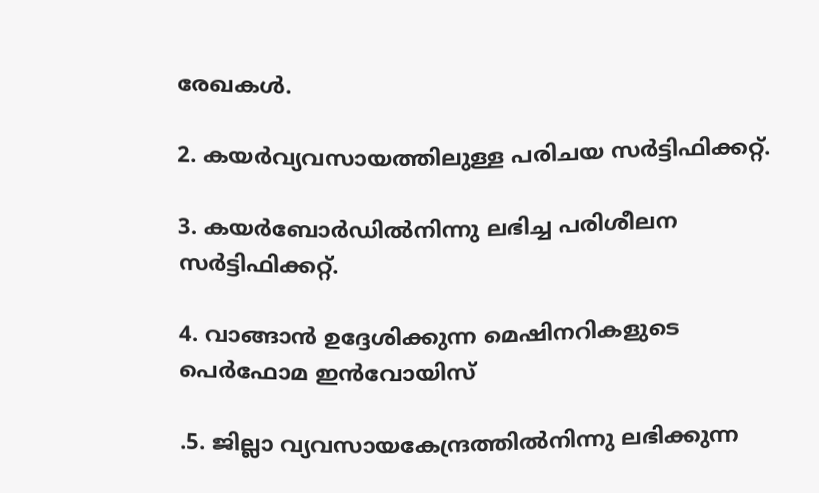രേഖകള്‍.

2. കയര്‍വ്യവസായത്തിലുള്ള പരിചയ സര്‍ട്ടിഫിക്കറ്റ്.

3. കയര്‍ബോര്‍ഡില്‍നിന്നു ലഭിച്ച പരിശീലന സര്‍ട്ടിഫിക്കറ്റ്.

4. വാങ്ങാന്‍ ഉദ്ദേശിക്കുന്ന മെഷിനറികളുടെ പെര്‍ഫോമ ഇന്‍വോയിസ്

.5. ജില്ലാ വ്യവസായകേന്ദ്രത്തില്‍നിന്നു ലഭിക്കുന്ന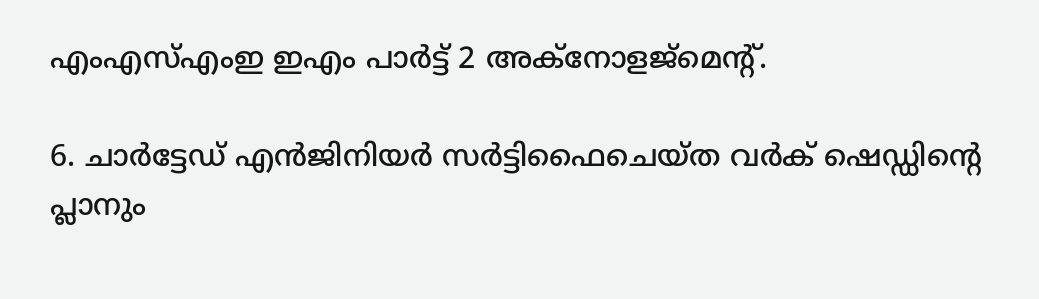എംഎസ്എംഇ ഇഎം പാര്‍ട്ട് 2 അക്നോളജ്മെന്റ്.

6. ചാര്‍ട്ടേഡ് എന്‍ജിനിയര്‍ സര്‍ട്ടിഫൈചെയ്ത വര്‍ക് ഷെഡ്ഡിന്റെ പ്ലാനും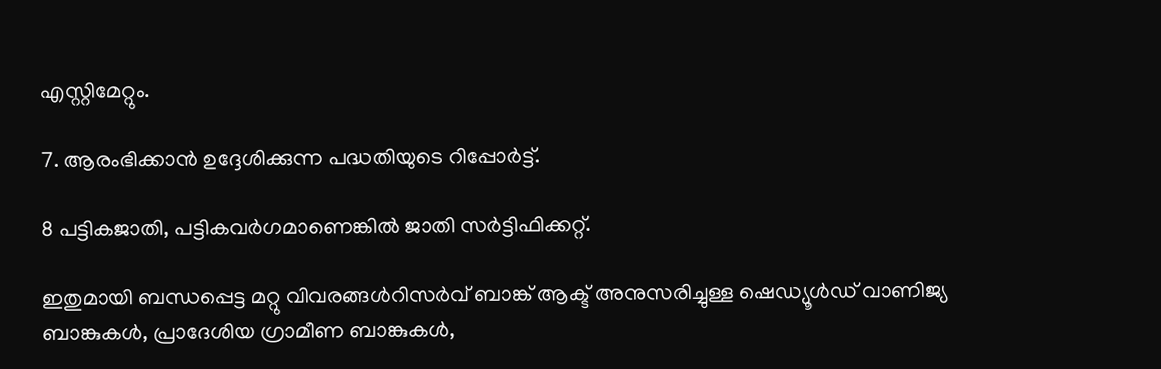എസ്റ്റിമേറ്റും.

7. ആരംഭിക്കാന്‍ ഉദ്ദേശിക്കുന്ന പദ്ധതിയുടെ റിപ്പോര്‍ട്ട്.

8 പട്ടികജാതി, പട്ടികവര്‍ഗമാണെങ്കില്‍ ജാതി സര്‍ട്ടിഫിക്കറ്റ്.

ഇതുമായി ബന്ധപ്പെട്ട മറ്റു വിവരങ്ങള്‍റിസര്‍വ് ബാങ്ക് ആക്ട് അനുസരിച്ചുള്ള ഷെഡ്യൂള്‍ഡ് വാണിജ്യ ബാങ്കുകള്‍, പ്രാദേശിയ ഗ്രാമീണ ബാങ്കുകള്‍,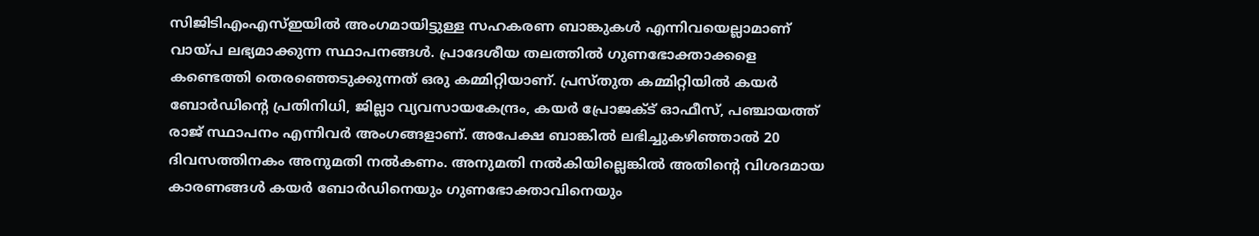സിജിടിഎംഎസ്ഇയില്‍ അംഗമായിട്ടുള്ള സഹകരണ ബാങ്കുകള്‍ എന്നിവയെല്ലാമാണ് വായ്പ ലഭ്യമാക്കുന്ന സ്ഥാപനങ്ങള്‍. പ്രാദേശീയ തലത്തില്‍ ഗുണഭോക്താക്കളെ കണ്ടെത്തി തെരഞ്ഞെടുക്കുന്നത് ഒരു കമ്മിറ്റിയാണ്. പ്രസ്തുത കമ്മിറ്റിയില്‍ കയര്‍ ബോര്‍ഡിന്റെ പ്രതിനിധി, ജില്ലാ വ്യവസായകേന്ദ്രം, കയര്‍ പ്രോജക്ട് ഓഫീസ്, പഞ്ചായത്ത് രാജ് സ്ഥാപനം എന്നിവര്‍ അംഗങ്ങളാണ്. അപേക്ഷ ബാങ്കില്‍ ലഭിച്ചുകഴിഞ്ഞാല്‍ 20 ദിവസത്തിനകം അനുമതി നല്‍കണം. അനുമതി നല്‍കിയില്ലെങ്കില്‍ അതിന്റെ വിശദമായ കാരണങ്ങള്‍ കയര്‍ ബോര്‍ഡിനെയും ഗുണഭോക്താവിനെയും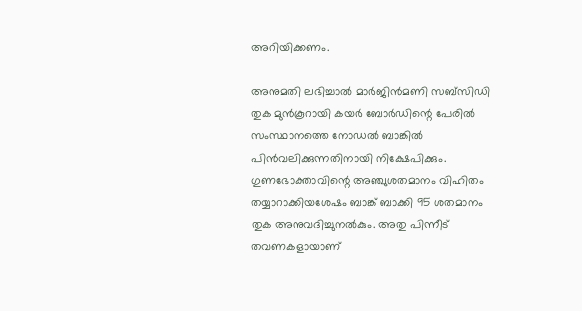അറിയിക്കണം.

അനുമതി ലഭിച്ചാല്‍ മാര്‍ജിന്‍മണി സബ്സിഡി തുക മുന്‍കൂറായി കയര്‍ ബോര്‍ഡിന്റെ പേരില്‍ സംസ്ഥാനത്തെ നോഡല്‍ ബാങ്കില്‍ പിന്‍വലിക്കുന്നതിനായി നിക്ഷേപിക്കും. ഗുണഭോക്താവിന്റെ അഞ്ചുശതമാനം വിഹിതം തയ്യാറാക്കിയശേഷം ബാങ്ക് ബാക്കി 95 ശതമാനം തുക അനുവദിച്ചുനല്‍കും. അതു പിന്നീട് തവണകളായാണ്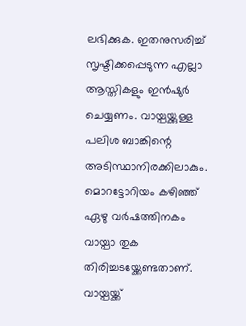ലഭിക്കുക. ഇതനുസരിച്ച് സൃഷ്ടിക്കപ്പെടുന്ന എല്ലാ ആസ്തികളും ഇന്‍ഷുര്‍ ചെയ്യണം. വായ്പയ്ക്കുള്ള പലിശ ബാങ്കിന്റെ അടിസ്ഥാനിരക്കിലാകും. മൊറട്ടോറിയം കഴിഞ്ഞ് ഏഴു വര്‍ഷത്തിനകം വായ്പാ തുക തിരിച്ചടയ്ക്കേണ്ടതാണ്. വായ്പയ്ക്ക്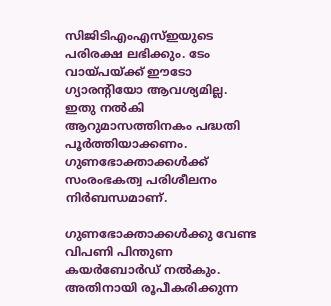സിജിടിഎംഎസ്ഇയുടെ പരിരക്ഷ ലഭിക്കും. ടേം വായ്പയ്ക്ക് ഈടോ ഗ്യാരന്റിയോ ആവശ്യമില്ല. ഇതു നല്‍കി ആറുമാസത്തിനകം പദ്ധതി പൂര്‍ത്തിയാക്കണം. ഗുണഭോക്താക്കള്‍ക്ക് സംരംഭകത്വ പരിശീലനം നിര്‍ബന്ധമാണ്.

ഗുണഭോക്താക്കള്‍ക്കു വേണ്ട വിപണി പിന്തുണ കയര്‍ബോര്‍ഡ് നല്‍കും. അതിനായി രൂപീകരിക്കുന്ന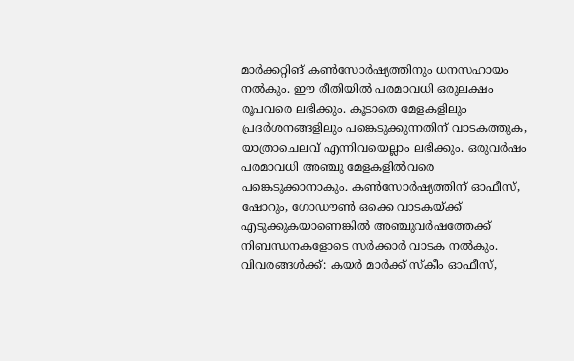മാര്‍ക്കറ്റിങ് കണ്‍സോര്‍ഷ്യത്തിനും ധനസഹായം നല്‍കും. ഈ രീതിയില്‍ പരമാവധി ഒരുലക്ഷം രൂപവരെ ലഭിക്കും. കൂടാതെ മേളകളിലും പ്രദര്‍ശനങ്ങളിലും പങ്കെടുക്കുന്നതിന് വാടകത്തുക, യാത്രാചെലവ് എന്നിവയെല്ലാം ലഭിക്കും. ഒരുവര്‍ഷം പരമാവധി അഞ്ചു മേളകളില്‍വരെ പങ്കെടുക്കാനാകും. കണ്‍സോര്‍ഷ്യത്തിന് ഓഫീസ്, ഷോറും, ഗോഡൗണ്‍ ഒക്കെ വാടകയ്ക്ക് എടുക്കുകയാണെങ്കില്‍ അഞ്ചുവര്‍ഷത്തേക്ക് നിബന്ധനകളോടെ സര്‍ക്കാര്‍ വാടക നല്‍കും. വിവരങ്ങള്‍ക്ക്: കയര്‍ മാര്‍ക്ക് സ്കീം ഓഫീസ്,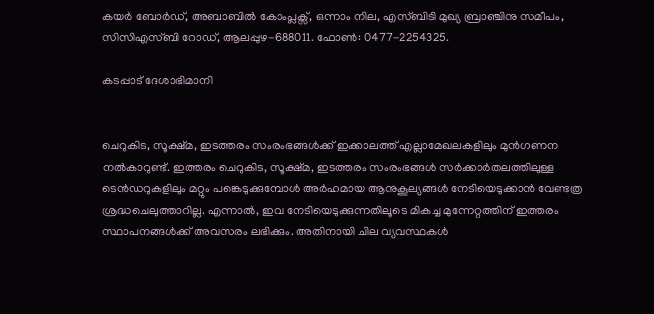കയര്‍ ബോര്‍ഡ്, അബാബില്‍ കോംപ്ലക്സ്, ഒന്നാം നില, എസ്ബിടി മുഖ്യ ബ്രാഞ്ചിനു സമീപം, സിസിഎസ്ബി റോഡ്, ആലപ്പുഴ-688011. ഫോണ്‍: 0477-2254325.

കടപ്പാട് ദേശാഭിമാനി


ചെറുകിട, സൂക്ഷ്മ, ഇടത്തരം സംരംഭങ്ങള്‍ക്ക് ഇക്കാലത്ത് എല്ലാമേഖലകളിലും മുന്‍ഗണന നല്‍കാറുണ്ട്. ഇത്തരം ചെറുകിട, സൂക്ഷ്മ, ഇടത്തരം സംരംഭങ്ങള്‍ സര്‍ക്കാര്‍തലത്തിലുള്ള ടെന്‍ഡറുകളിലും മറ്റും പങ്കെടുക്കുമ്പോള്‍ അര്‍ഹമായ ആനുകൂല്യങ്ങള്‍ നേടിയെടുക്കാന്‍ വേണ്ടത്ര ശ്രദ്ധചെലുത്താറില്ല. എന്നാല്‍, ഇവ നേടിയെടുക്കുന്നതിലൂടെ മികച്ച മുന്നേറ്റത്തിന് ഇത്തരം സ്ഥാപനങ്ങള്‍ക്ക് അവസരം ലഭിക്കും. അതിനായി ചില വ്യവസ്ഥകള്‍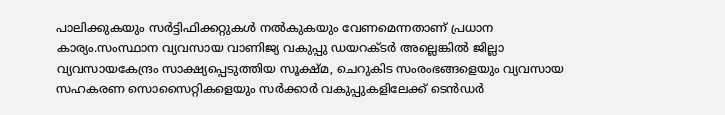പാലിക്കുകയും സര്‍ട്ടിഫിക്കറ്റുകള്‍ നല്‍കുകയും വേണമെന്നതാണ് പ്രധാന കാര്യം.സംസ്ഥാന വ്യവസായ വാണിജ്യ വകുപ്പു ഡയറക്ടര്‍ അല്ലെങ്കില്‍ ജില്ലാ വ്യവസായകേന്ദ്രം സാക്ഷ്യപ്പെടുത്തിയ സൂക്ഷ്മ, ചെറുകിട സംരംഭങ്ങളെയും വ്യവസായ സഹകരണ സൊസൈറ്റികളെയും സര്‍ക്കാര്‍ വകുപ്പുകളിലേക്ക് ടെന്‍ഡര്‍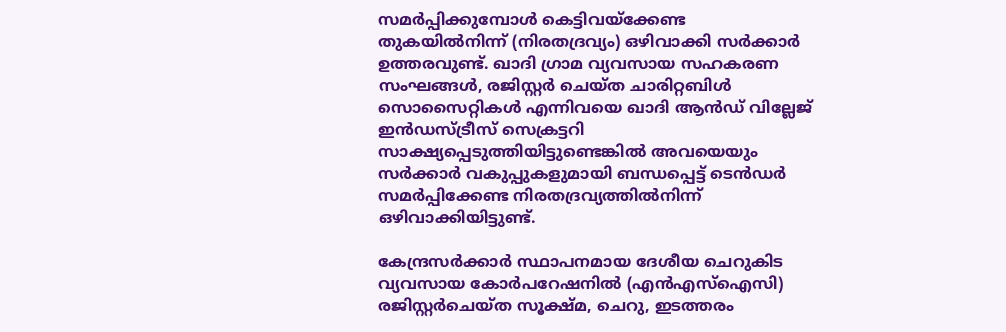സമര്‍പ്പിക്കുമ്പോള്‍ കെട്ടിവയ്ക്കേണ്ട തുകയില്‍നിന്ന് (നിരതദ്രവ്യം) ഒഴിവാക്കി സര്‍ക്കാര്‍ ഉത്തരവുണ്ട്. ഖാദി ഗ്രാമ വ്യവസായ സഹകരണ സംഘങ്ങള്‍, രജിസ്റ്റര്‍ ചെയ്ത ചാരിറ്റബിള്‍ സൊസൈറ്റികള്‍ എന്നിവയെ ഖാദി ആന്‍ഡ് വില്ലേജ് ഇന്‍ഡസ്ട്രീസ് സെക്രട്ടറി സാക്ഷ്യപ്പെടുത്തിയിട്ടുണ്ടെങ്കില്‍ അവയെയും സര്‍ക്കാര്‍ വകുപ്പുകളുമായി ബന്ധപ്പെട്ട് ടെന്‍ഡര്‍ സമര്‍പ്പിക്കേണ്ട നിരതദ്രവ്യത്തില്‍നിന്ന് ഒഴിവാക്കിയിട്ടുണ്ട്.

കേന്ദ്രസര്‍ക്കാര്‍ സ്ഥാപനമായ ദേശീയ ചെറുകിട വ്യവസായ കോര്‍പറേഷനില്‍ (എന്‍എസ്ഐസി) രജിസ്റ്റര്‍ചെയ്ത സൂക്ഷ്മ, ചെറു, ഇടത്തരം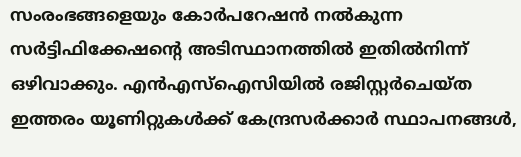സംരംഭങ്ങളെയും കോര്‍പറേഷന്‍ നല്‍കുന്ന സര്‍ട്ടിഫിക്കേഷന്റെ അടിസ്ഥാനത്തില്‍ ഇതില്‍നിന്ന് ഒഴിവാക്കും. എന്‍എസ്ഐസിയില്‍ രജിസ്റ്റര്‍ചെയ്ത ഇത്തരം യൂണിറ്റുകള്‍ക്ക് കേന്ദ്രസര്‍ക്കാര്‍ സ്ഥാപനങ്ങള്‍,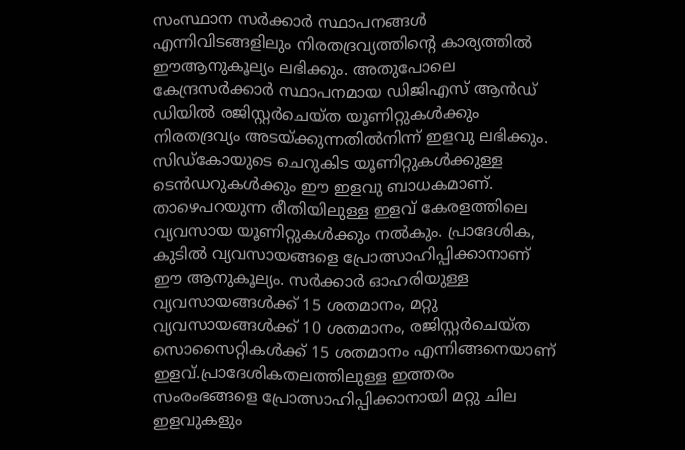സംസ്ഥാന സര്‍ക്കാര്‍ സ്ഥാപനങ്ങള്‍ എന്നിവിടങ്ങളിലും നിരതദ്രവ്യത്തിന്റെ കാര്യത്തില്‍ ഈആനുകൂല്യം ലഭിക്കും. അതുപോലെ കേന്ദ്രസര്‍ക്കാര്‍ സ്ഥാപനമായ ഡിജിഎസ് ആന്‍ഡ് ഡിയില്‍ രജിസ്റ്റര്‍ചെയ്ത യൂണിറ്റുകള്‍ക്കും നിരതദ്രവ്യം അടയ്ക്കുന്നതില്‍നിന്ന് ഇളവു ലഭിക്കും. സിഡ്കോയുടെ ചെറുകിട യൂണിറ്റുകള്‍ക്കുള്ള ടെന്‍ഡറുകള്‍ക്കും ഈ ഇളവു ബാധകമാണ്. താഴെപറയുന്ന രീതിയിലുള്ള ഇളവ് കേരളത്തിലെ വ്യവസായ യൂണിറ്റുകള്‍ക്കും നല്‍കും. പ്രാദേശിക, കുടില്‍ വ്യവസായങ്ങളെ പ്രോത്സാഹിപ്പിക്കാനാണ് ഈ ആനുകൂല്യം. സര്‍ക്കാര്‍ ഓഹരിയുള്ള വ്യവസായങ്ങള്‍ക്ക് 15 ശതമാനം, മറ്റു വ്യവസായങ്ങള്‍ക്ക് 10 ശതമാനം, രജിസ്റ്റര്‍ചെയ്ത സൊസൈറ്റികള്‍ക്ക് 15 ശതമാനം എന്നിങ്ങനെയാണ് ഇളവ്.പ്രാദേശികതലത്തിലുള്ള ഇത്തരം സംരംഭങ്ങളെ പ്രോത്സാഹിപ്പിക്കാനായി മറ്റു ചില ഇളവുകളും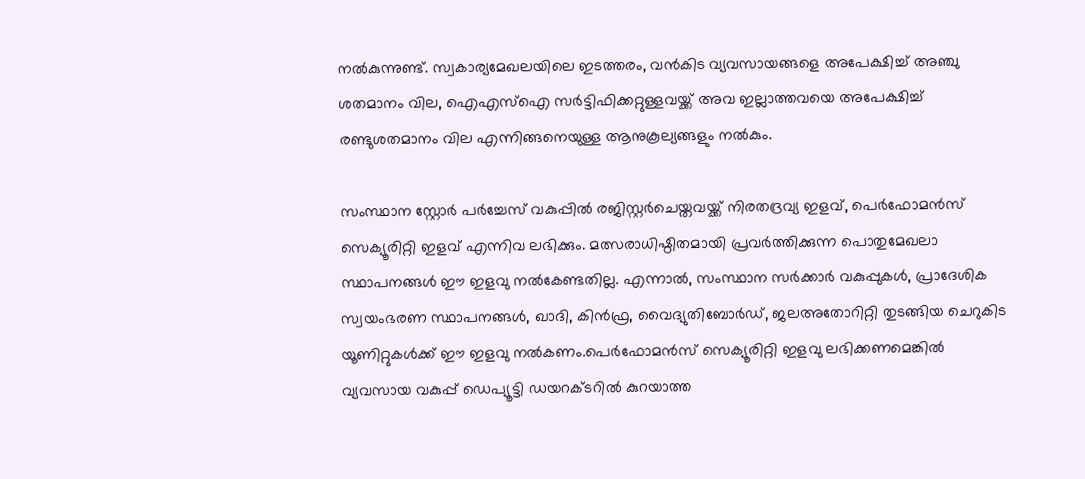നല്‍കുന്നുണ്ട്. സ്വകാര്യമേഖലയിലെ ഇടത്തരം, വന്‍കിട വ്യവസായങ്ങളെ അപേക്ഷിച്ച് അഞ്ചു ശതമാനം വില, ഐഎസ്ഐ സര്‍ട്ടിഫിക്കറ്റുള്ളവയ്ക്ക് അവ ഇല്ലാത്തവയെ അപേക്ഷിച്ച് രണ്ടുശതമാനം വില എന്നിങ്ങനെയുള്ള ആനുകൂല്യങ്ങളും നല്‍കും.

സംസ്ഥാന സ്റ്റോര്‍ പര്‍ച്ചേസ് വകുപ്പില്‍ രജിസ്റ്റര്‍ചെയ്തവയ്ക്ക് നിരതദ്രവ്യ ഇളവ്, പെര്‍ഫോമന്‍സ് സെക്യൂരിറ്റി ഇളവ് എന്നിവ ലഭിക്കും. മത്സരാധിഷ്ഠിതമായി പ്രവര്‍ത്തിക്കുന്ന പൊതുമേഖലാ സ്ഥാപനങ്ങള്‍ ഈ ഇളവു നല്‍കേണ്ടതില്ല. എന്നാല്‍, സംസ്ഥാന സര്‍ക്കാര്‍ വകുപ്പുകള്‍, പ്രാദേശിക സ്വയംഭരണ സ്ഥാപനങ്ങള്‍, ഖാദി, കിന്‍ഫ്ര, വൈദ്യുതിബോര്‍ഡ്, ജലഅതോറിറ്റി തുടങ്ങിയ ചെറുകിട യൂണിറ്റുകള്‍ക്ക് ഈ ഇളവു നല്‍കണം.പെര്‍ഫോമന്‍സ് സെക്യൂരിറ്റി ഇളവു ലഭിക്കണമെങ്കില്‍ വ്യവസായ വകുപ്പ് ഡെപ്യൂട്ടി ഡയറക്ടറില്‍ കുറയാത്ത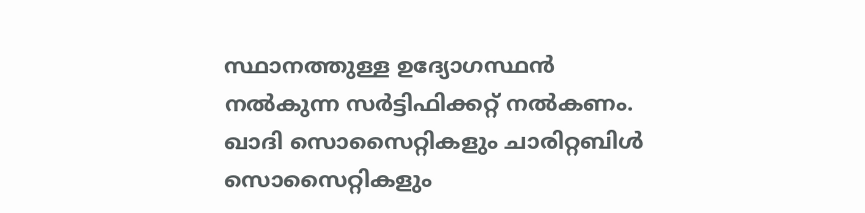സ്ഥാനത്തുള്ള ഉദ്യോഗസ്ഥന്‍ നല്‍കുന്ന സര്‍ട്ടിഫിക്കറ്റ് നല്‍കണം. ഖാദി സൊസൈറ്റികളും ചാരിറ്റബിള്‍ സൊസൈറ്റികളും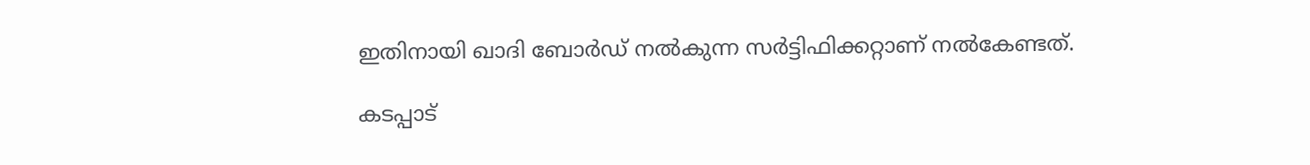ഇതിനായി ഖാദി ബോര്‍ഡ് നല്‍കുന്ന സര്‍ട്ടിഫിക്കറ്റാണ് നല്‍കേണ്ടത്.

കടപ്പാട്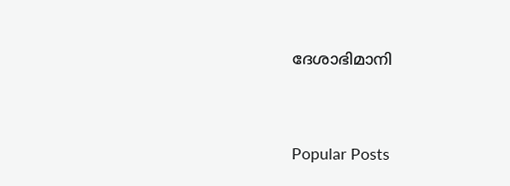ദേശാഭിമാനി


Popular Posts